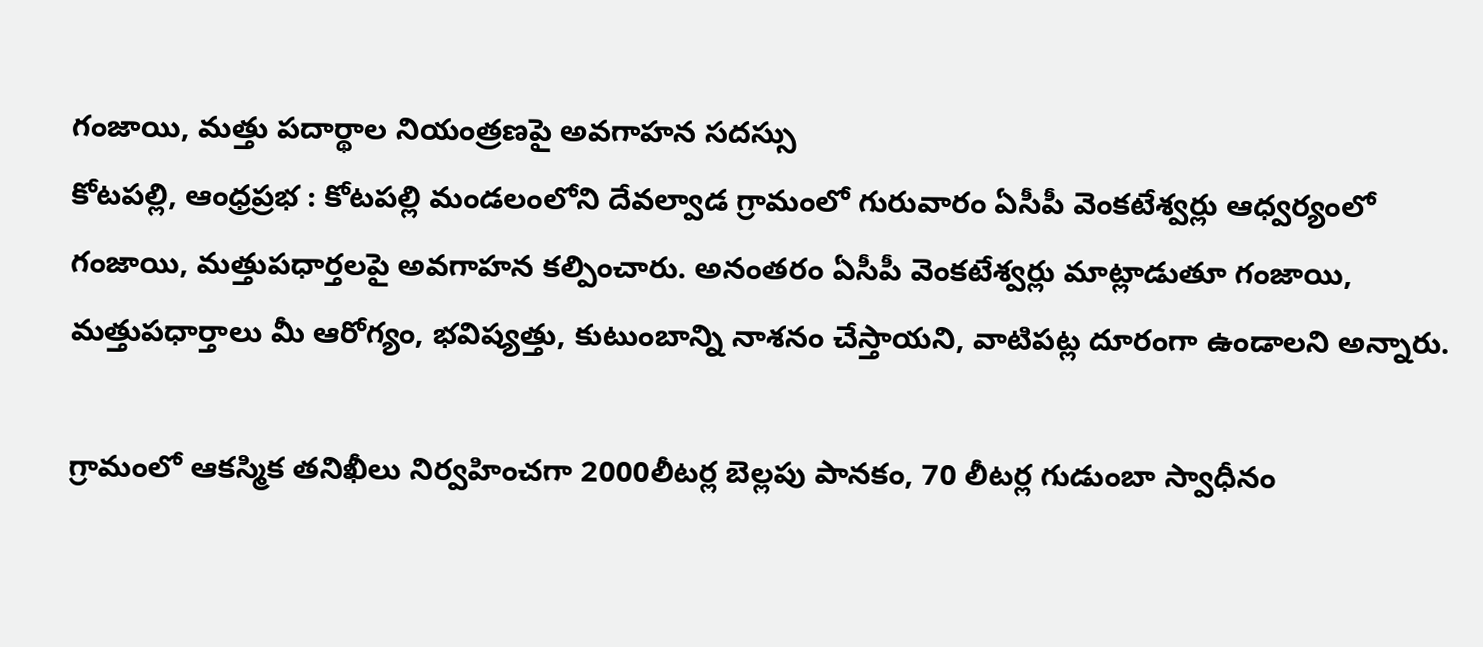గంజాయి, మత్తు పదార్థాల నియంత్రణపై అవగాహన సదస్సు
కోటపల్లి, ఆంధ్రప్రభ : కోటపల్లి మండలంలోని దేవల్వాడ గ్రామంలో గురువారం ఏసీపీ వెంకటేశ్వర్లు ఆధ్వర్యంలో గంజాయి, మత్తుపధార్తలపై అవగాహన కల్పించారు. అనంతరం ఏసీపీ వెంకటేశ్వర్లు మాట్లాడుతూ గంజాయి, మత్తుపధార్తాలు మీ ఆరోగ్యం, భవిష్యత్తు, కుటుంబాన్ని నాశనం చేస్తాయని, వాటిపట్ల దూరంగా ఉండాలని అన్నారు.

గ్రామంలో ఆకస్మిక తనిఖీలు నిర్వహించగా 2000లీటర్ల బెల్లపు పానకం, 70 లీటర్ల గుడుంబా స్వాధీనం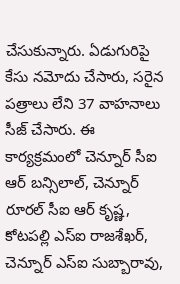చేసుకున్నారు. ఏడుగురిపై కేసు నమోదు చేసారు, సరైన పత్రాలు లేని 37 వాహనాలు సీజ్ చేసారు. ఈ కార్యక్రమంలో చెన్నూర్ సీఐ ఆర్ బన్సిలాల్, చెన్నూర్ రూరల్ సీఐ ఆర్ కృష్ణ, కోటపల్లి ఎస్ఐ రాజశేఖర్, చెన్నూర్ ఎస్ఐ సుబ్బారావు,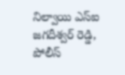నిల్వాయి ఎస్ఐ జగదీశ్వర్ రెడ్డి, పోలీస్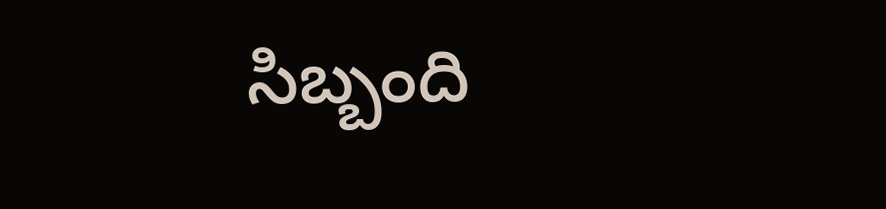సిబ్బంది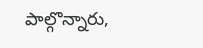పాల్గొన్నారు,